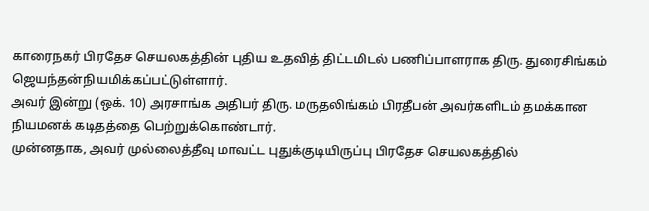காரைநகர் பிரதேச செயலகத்தின் புதிய உதவித் திட்டமிடல் பணிப்பாளராக திரு. துரைசிங்கம் ஜெயந்தன்நியமிக்கப்பட்டுள்ளார்.
அவர் இன்று (ஒக். 10) அரசாங்க அதிபர் திரு. மருதலிங்கம் பிரதீபன் அவர்களிடம் தமக்கான நியமனக் கடிதத்தை பெற்றுக்கொண்டார்.
முன்னதாக, அவர் முல்லைத்தீவு மாவட்ட புதுக்குடியிருப்பு பிரதேச செயலகத்தில்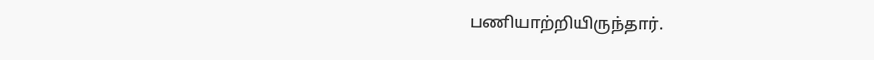பணியாற்றியிருந்தார்.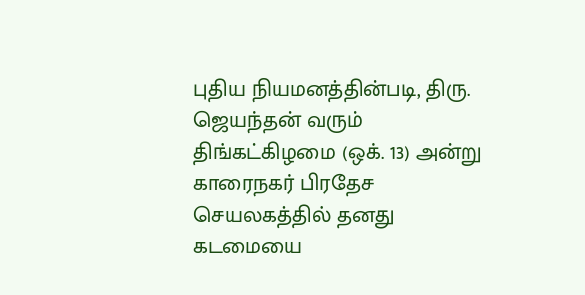புதிய நியமனத்தின்படி, திரு. ஜெயந்தன் வரும் திங்கட்கிழமை (ஒக். 13) அன்று காரைநகர் பிரதேச செயலகத்தில் தனது கடமையை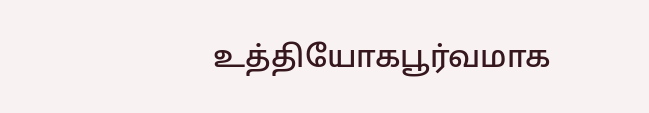உத்தியோகபூர்வமாக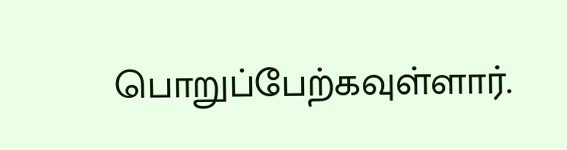பொறுப்பேற்கவுள்ளார்.